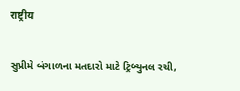राष्ट्रीय

સુપ્રીમે બંગાળના મતદારો માટે ટ્રિબ્યુનલ રચી,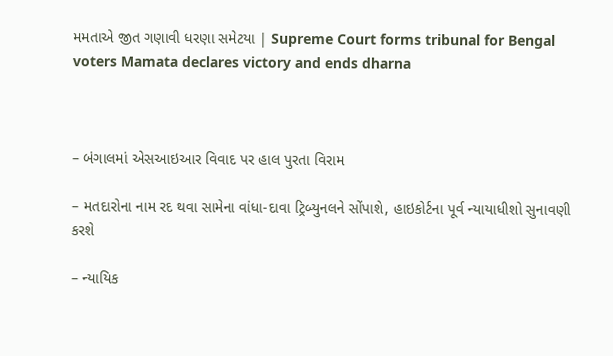મમતાએ જીત ગણાવી ધરણા સમેટયા | Supreme Court forms tribunal for Bengal voters Mamata declares victory and ends dharna



– બંગાલમાં એસઆઇઆર વિવાદ પર હાલ પુરતા વિરામ

– મતદારોના નામ રદ થવા સામેના વાંધા-દાવા ટ્રિબ્યુનલને સોંપાશે, હાઇકોર્ટના પૂર્વ ન્યાયાધીશો સુનાવણી કરશે

– ન્યાયિક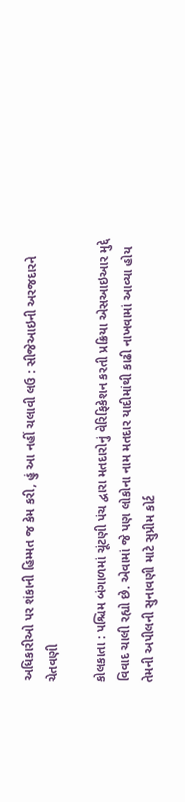અધિકારીઓ પર શંકાની હિમ્મત જ કેમ કરી, હું આ નહીં ચલાવી લઉ : સીજેઆઇની અરજદારને ચેતવણી

કોલકાતા : પશ્ચિમ બંગાળમાં ચૂંટણી પંચ દ્વારા મતદારોનું વેરિફિકેશન કરતી પ્રક્રિયા એસઆઇઆર મુદ્દે વિવાદ ચાલી રહ્યો છે. એવામાં જે પણ લોકોના નામ મતદાર યાદીમાંથી કાઢી નાખવામાં આવ્યા હોય તેમની અપીલની સુનાવણી માટે સુપ્રીમ કોર્ટ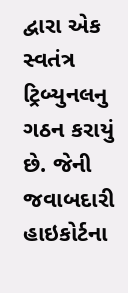દ્વારા એક સ્વતંત્ર ટ્રિબ્યુનલનુ ગઠન કરાયું છે. જેની જવાબદારી હાઇકોર્ટના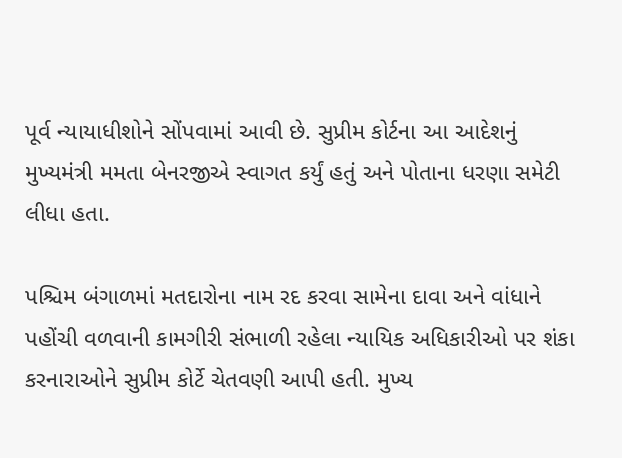પૂર્વ ન્યાયાધીશોને સોંપવામાં આવી છે. સુપ્રીમ કોર્ટના આ આદેશનું મુખ્યમંત્રી મમતા બેનરજીએ સ્વાગત કર્યું હતું અને પોતાના ધરણા સમેટી લીધા હતા.

પશ્ચિમ બંગાળમાં મતદારોના નામ રદ કરવા સામેના દાવા અને વાંધાને પહોંચી વળવાની કામગીરી સંભાળી રહેલા ન્યાયિક અધિકારીઓ પર શંકા કરનારાઓને સુપ્રીમ કોર્ટે ચેતવણી આપી હતી. મુખ્ય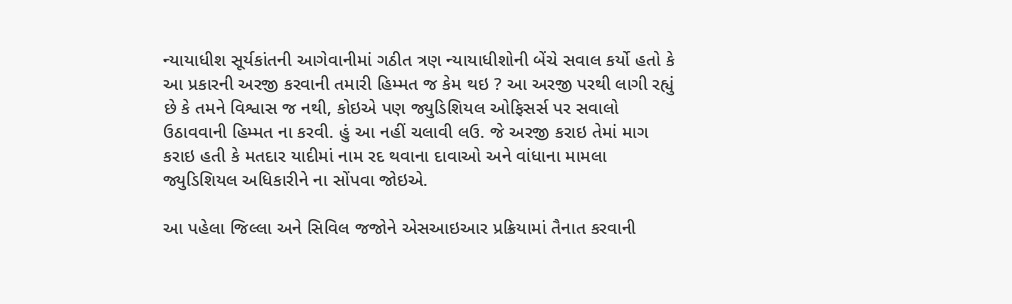ન્યાયાધીશ સૂર્યકાંતની આગેવાનીમાં ગઠીત ત્રણ ન્યાયાધીશોની બેંચે સવાલ કર્યો હતો કે આ પ્રકારની અરજી કરવાની તમારી હિમ્મત જ કેમ થઇ ? આ અરજી પરથી લાગી રહ્યું છે કે તમને વિશ્વાસ જ નથી, કોઇએ પણ જ્યુડિશિયલ ઓફિસર્સ પર સવાલો ઉઠાવવાની હિમ્મત ના કરવી. હું આ નહીં ચલાવી લઉ. જે અરજી કરાઇ તેમાં માગ કરાઇ હતી કે મતદાર યાદીમાં નામ રદ થવાના દાવાઓ અને વાંધાના મામલા જ્યુડિશિયલ અધિકારીને ના સોંપવા જોઇએ.

આ પહેલા જિલ્લા અને સિવિલ જજોને એસઆઇઆર પ્રક્રિયામાં તૈનાત કરવાની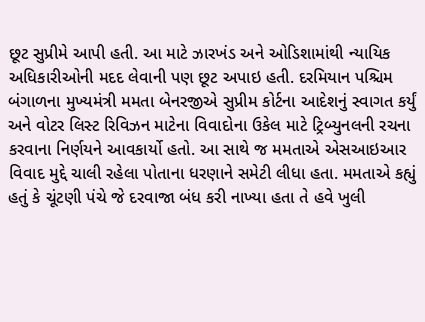છૂટ સુપ્રીમે આપી હતી. આ માટે ઝારખંડ અને ઓડિશામાંથી ન્યાયિક અધિકારીઓની મદદ લેવાની પણ છૂટ અપાઇ હતી. દરમિયાન પશ્ચિમ બંગાળના મુખ્યમંત્રી મમતા બેનરજીએ સુપ્રીમ કોર્ટના આદેશનું સ્વાગત કર્યું અને વોટર લિસ્ટ રિવિઝન માટેના વિવાદોના ઉકેલ માટે ટ્રિબ્યુનલની રચના કરવાના નિર્ણયને આવકાર્યો હતો. આ સાથે જ મમતાએ એસઆઇઆર વિવાદ મુદ્દે ચાલી રહેલા પોતાના ધરણાને સમેટી લીધા હતા. મમતાએ કહ્યું હતું કે ચૂંટણી પંચે જે દરવાજા બંધ કરી નાખ્યા હતા તે હવે ખુલી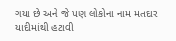ગયા છે અને જે પણ લોકોના નામ મતદાર યાદીમાંથી હટાવી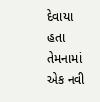દેવાયા હતા તેમનામાં એક નવી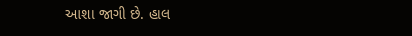આશા જાગી છે. હાલ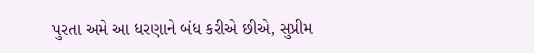પુરતા અમે આ ધરણાને બંધ કરીએ છીએ, સુપ્રીમ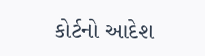કોર્ટનો આદેશ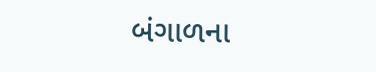બંગાળના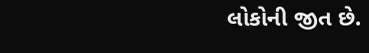લોકોની જીત છે.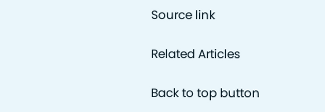Source link

Related Articles

Back to top button